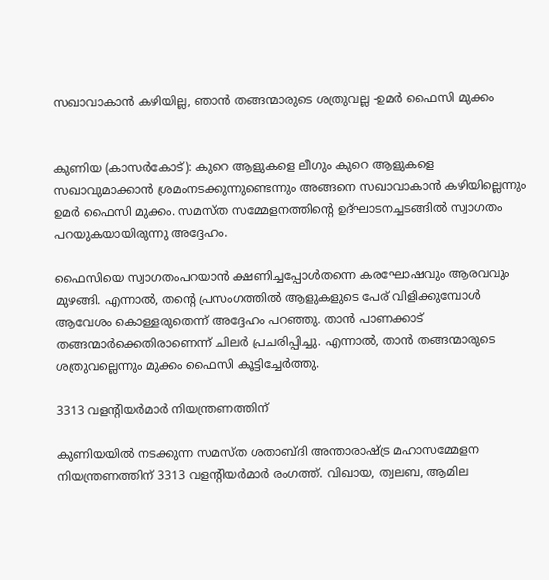സഖാവാകാൻ കഴിയില്ല, ഞാൻ തങ്ങന്മാരുടെ ശത്രുവല്ല -ഉമർ ഫൈസി മുക്കം


കുണിയ (കാസര്‍കോട്): കുറെ ആളുകളെ ലീഗും കുറെ ആളുകളെ സഖാവുമാക്കാൻ ശ്രമംനടക്കുന്നുണ്ടെന്നും അങ്ങനെ സഖാവാകാൻ കഴിയില്ലെന്നും ഉമർ ഫൈസി മുക്കം. സമസ്ത സമ്മേളനത്തിന്റെ ഉദ്ഘാടനച്ചടങ്ങിൽ സ്വാഗതം പറയുകയായിരുന്നു അദ്ദേഹം.

ഫൈസിയെ സ്വാഗതംപറയാൻ ക്ഷണിച്ചപ്പോൾതന്നെ കരഘോഷവും ആരവവും മുഴങ്ങി. എന്നാൽ, തന്റെ പ്രസംഗത്തിൽ ആളുകളുടെ പേര് വിളിക്കുമ്പോൾ ആവേശം കൊള്ളരുതെന്ന് അദ്ദേഹം പറഞ്ഞു. താൻ പാണക്കാട് തങ്ങന്മാർക്കെതിരാണെന്ന് ചിലർ പ്രചരിപ്പിച്ചു. എന്നാൽ, താൻ തങ്ങന്മാരുടെ ശത്രുവല്ലെന്നും മുക്കം ഫൈസി കൂട്ടിച്ചേർത്തു.

3313 വളന്റിയര്‍മാര്‍ നിയന്ത്രണത്തിന്

കുണിയയില്‍ നടക്കുന്ന സമസ്ത ശതാബ്ദി അന്താരാഷ്ട്ര മഹാസമ്മേളന നിയന്ത്രണത്തിന് 3313 വളന്റിയര്‍മാര്‍ രംഗത്ത്. വിഖായ, ത്വലബ, ആമില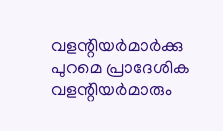വളന്റിയര്‍മാര്‍ക്കു പുറമെ പ്രാദേശിക വളന്റിയര്‍മാരും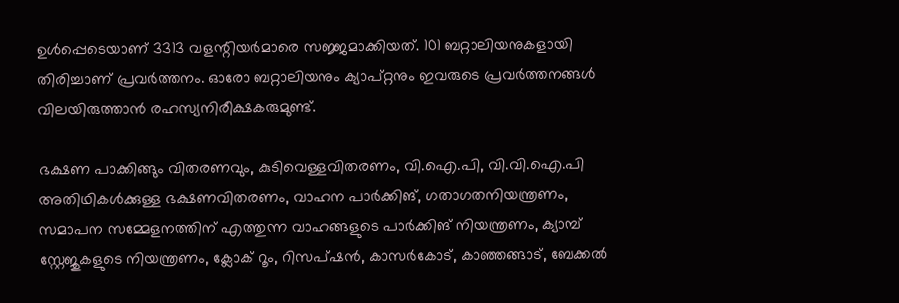ഉള്‍പ്പെടെയാണ് 3313 വളന്റിയര്‍മാരെ സജ്ജമാക്കിയത്. 101 ബറ്റാലിയനുകളായി തിരിച്ചാണ് പ്രവര്‍ത്തനം. ഓരോ ബറ്റാലിയനും ക്യാപ്റ്റനും ഇവരുടെ പ്രവര്‍ത്തനങ്ങള്‍ വിലയിരുത്താന്‍ രഹസ്യനിരീക്ഷകരുമുണ്ട്.

ഭക്ഷണ പാക്കിങ്ങും വിതരണവും, കുടിവെള്ളവിതരണം, വി.ഐ.പി, വി.വി.ഐ.പി അതിഥികള്‍ക്കുള്ള ഭക്ഷണവിതരണം, വാഹന പാര്‍ക്കിങ്, ഗതാഗതനിയന്ത്രണം, സമാപന സമ്മേളനത്തിന് എത്തുന്ന വാഹങ്ങളുടെ പാര്‍ക്കിങ് നിയന്ത്രണം, ക്യാമ്പ് സ്റ്റേജുകളുടെ നിയന്ത്രണം, ക്ലോക് റൂം, റിസപ്ഷന്‍, കാസര്‍കോട്, കാഞ്ഞങ്ങാട്, ബേക്കല്‍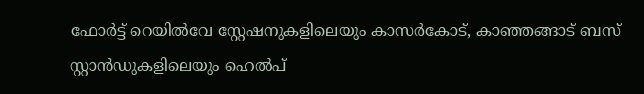ഫോര്‍ട്ട് റെയില്‍വേ സ്റ്റേഷനുകളിലെയും കാസര്‍കോട്, കാഞ്ഞങ്ങാട് ബസ് സ്റ്റാന്‍ഡുകളിലെയും ഹെല്‍പ്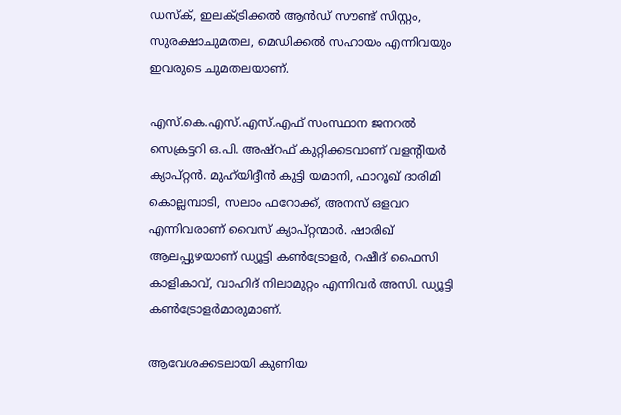ഡസ്‌ക്, ഇലക്ട്രിക്കല്‍ ആന്‍ഡ് സൗണ്ട് സിസ്റ്റം, സുരക്ഷാചുമതല, മെഡിക്കല്‍ സഹായം എന്നിവയും ഇവരുടെ ചുമതലയാണ്.

എസ്.കെ.എസ്.എസ്.എഫ് സംസ്ഥാന ജനറൽ സെക്രട്ടറി ഒ.പി. അഷ്റഫ് കുറ്റിക്കടവാണ് വളന്റിയര്‍ ക്യാപ്റ്റന്‍. മുഹ്‍യിദ്ദീന്‍ കുട്ടി യമാനി, ഫാറൂഖ് ദാരിമി കൊല്ലമ്പാടി, സലാം ഫറോക്ക്, അനസ് ഒളവറ എന്നിവരാണ് വൈസ് ക്യാപ്റ്റന്മാര്‍. ഷാരിഖ് ആലപ്പുഴയാണ് ഡ്യൂട്ടി കണ്‍ട്രോളര്‍, റഷീദ് ഫൈസി കാളികാവ്, വാഹിദ് നിലാമുറ്റം എന്നിവര്‍ അസി. ഡ്യൂട്ടി കണ്‍ട്രോളര്‍മാരുമാണ്.

ആവേശക്കടലായി കുണിയ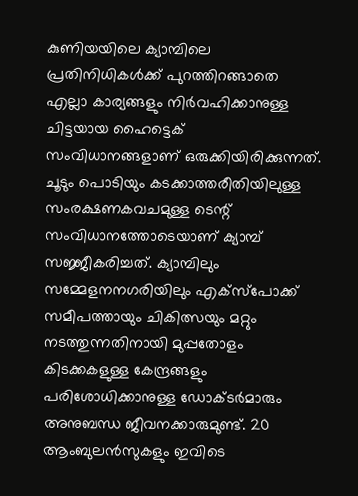കുണിയയിലെ ക്യാമ്പിലെ പ്രതിനിധികൾക്ക് പുറത്തിറങ്ങാതെ എല്ലാ കാര്യങ്ങളും നിർവഹിക്കാനുള്ള ചിട്ടയായ ഹൈട്ടെക് സംവിധാനങ്ങളാണ് ഒരുക്കിയിരിക്കുന്നത്. ചൂടും പൊടിയും കടക്കാത്തരീതിയിലുള്ള സംരക്ഷണകവചമുള്ള ടെന്റ് സംവിധാനത്തോടെയാണ് ക്യാമ്പ് സജ്ജീകരിച്ചത്. ക്യാമ്പിലും സമ്മേളനനഗരിയിലും എക്സ്പോക്ക് സമീപത്തായും ചികിത്സയും മറ്റും നടത്തുന്നതിനായി മുപ്പതോളം കിടക്കകളുള്ള കേന്ദ്രങ്ങളും പരിശോധിക്കാനുള്ള ഡോക്ടർമാരും അനുബന്ധ ജീവനക്കാരുമുണ്ട്. 20 ആംബുലൻസുകളും ഇവിടെ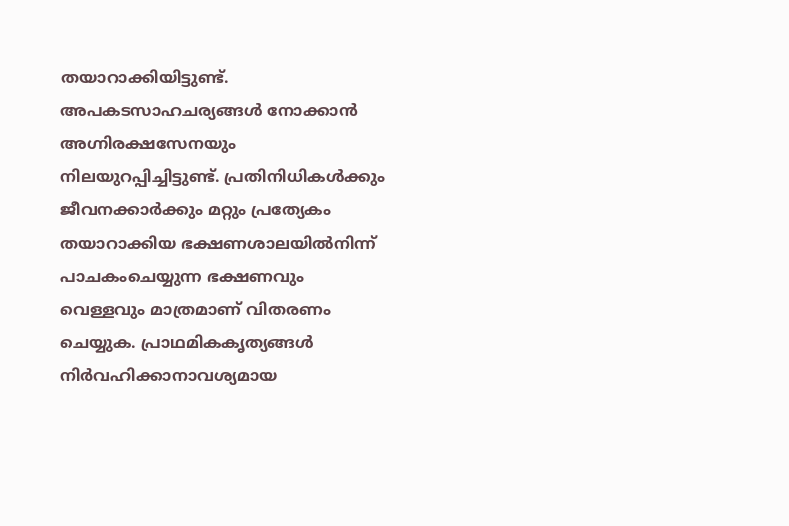തയാറാക്കിയിട്ടുണ്ട്. അപകടസാഹചര്യങ്ങൾ നോക്കാൻ അഗ്ന‌ിരക്ഷസേനയും നിലയുറപ്പിച്ചിട്ടുണ്ട്. പ്രതിനിധികൾക്കും ജീവനക്കാർക്കും മറ്റും പ്രത്യേകം തയാറാക്കിയ ഭക്ഷണശാലയിൽനിന്ന് പാചകംചെയ്യുന്ന ഭക്ഷണവും വെള്ളവും മാത്രമാണ് വിതരണം ചെയ്യുക. പ്രാഥമികകൃത്യങ്ങൾ നിർവഹിക്കാനാവശ്യമായ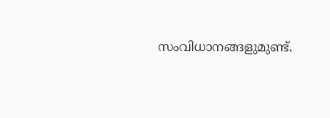സംവിധാനങ്ങളുമുണ്ട്.